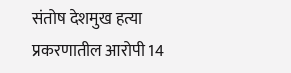संतोष देशमुख हत्या प्रकरणातील आरोपी 14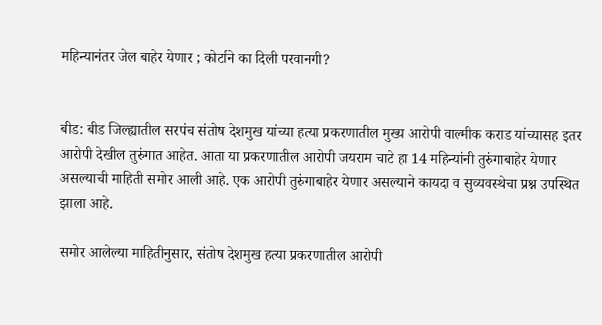महिन्यानंतर जेल बाहेर येणार ; कोर्टाने का दिली परवानगी?


बीड: बीड जिल्ह्यातील सरपंच संतोष देशमुख यांच्या हत्या प्रकरणातील मुख्य आरोपी वाल्मीक कराड यांच्यासह इतर आरोपी देखील तुरुंगात आहेत. आता या प्रकरणातील आरोपी जयराम चाटे हा 14 महिन्यांनी तुरुंगाबाहेर येणार असल्याची माहिती समोर आली आहे. एक आरोपी तुरुंगाबाहेर येणार असल्याने कायदा व सुव्यवस्थेचा प्रश्न उपस्थित झाला आहे.

समोर आलेल्या माहितीनुसार, संतोष देशमुख हत्या प्रकरणातील आरोपी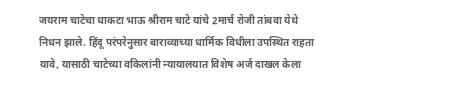जयराम चाटेचा धाकटा भाऊ श्रीराम चाटे यांचे 2मार्च रोजी तांबवा येथे निधन झाले. हिंदू परंपरेनुसार बाराव्याच्या धार्मिक विधीला उपस्थित राहता यावे, यासाठी चाटेच्या वकिलांनी न्यायालयात विशेष अर्ज दाखल केला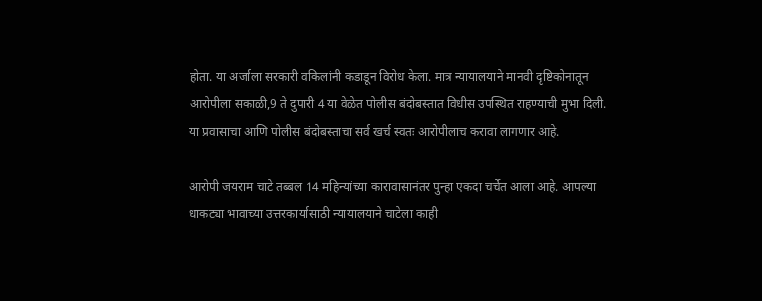होता. या अर्जाला सरकारी वकिलांनी कडाडून विरोध केला. मात्र न्यायालयाने मानवी दृष्टिकोनातून आरोपीला सकाळी,9 ते दुपारी 4 या वेळेत पोलीस बंदोबस्तात विधीस उपस्थित राहण्याची मुभा दिली. या प्रवासाचा आणि पोलीस बंदोबस्ताचा सर्व खर्च स्वतः आरोपीलाच करावा लागणार आहे.

आरोपी जयराम चाटे तब्बल 14 महिन्यांच्या कारावासानंतर पुन्हा एकदा चर्चेत आला आहे. आपल्या धाकट्या भावाच्या उत्तरकार्यासाठी न्यायालयाने चाटेला काही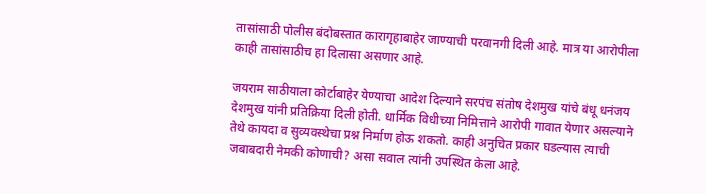तासांसाठी पोलीस बंदोबस्तात कारागृहाबाहेर जाण्याची परवानगी दिली आहे. मात्र या आरोपीला काही तासांसाठीच हा दिलासा असणार आहे.

जयराम साठीयाला कोर्टाबाहेर येण्याचा आदेश दिल्याने सरपंच संतोष देशमुख यांचे बंधू धनंजय देशमुख यांनी प्रतिक्रिया दिली होती. धार्मिक विधीच्या निमित्ताने आरोपी गावात येणार असल्याने तेथे कायदा व सुव्यवस्थेचा प्रश्न निर्माण होऊ शकतो. काही अनुचित प्रकार घडल्यास त्याची जबाबदारी नेमकी कोणाची? असा सवाल त्यांनी उपस्थित केला आहे.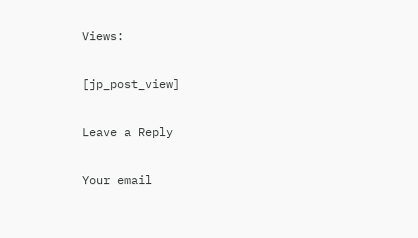Views:

[jp_post_view]

Leave a Reply

Your email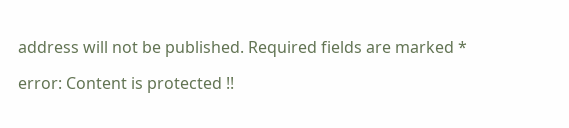address will not be published. Required fields are marked *

error: Content is protected !!